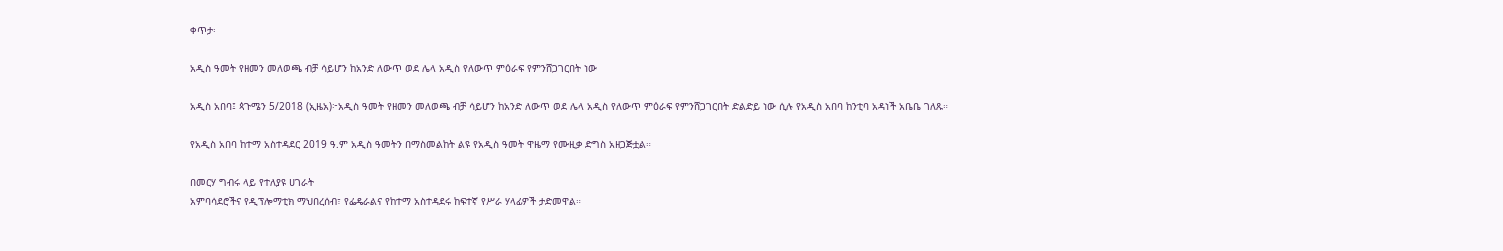ቀጥታ፡

አዲስ ዓመት የዘመን መለወጫ ብቻ ሳይሆን ከአንድ ለውጥ ወደ ሌላ አዲስ የለውጥ ምዕራፍ የምንሸጋገርበት ነው

አዲስ አበባ፤ ጳጉሜን 5/2018 (ኢዜአ)፦አዲስ ዓመት የዘመን መለወጫ ብቻ ሳይሆን ከአንድ ለውጥ ወደ ሌላ አዲስ የለውጥ ምዕራፍ የምንሸጋገርበት ድልድይ ነው ሲሉ የአዲስ አበባ ከንቲባ አዳነች አቤቤ ገለጹ።

የአዲስ አበባ ከተማ አስተዳደር 2019 ዓ.ም አዲስ ዓመትን በማስመልከት ልዩ የአዲስ ዓመት ዋዜማ የሙዚቃ ድግስ አዘጋጅቷል።

በመርሃ ግብሩ ላይ የተለያዩ ሀገራት
አምባሳደሮችና የዲፕሎማቲክ ማህበረሰብ፣ የፌዴራልና የከተማ አስተዳደሩ ከፍተኛ የሥራ ሃላፊዎች ታድመዋል።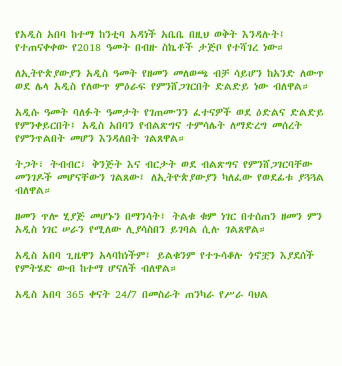የአዲስ አበባ ከተማ ከንቲባ አዳነች አቤቤ በዚህ ወቅት እንዳሉት፤ የተጠናቀቀው የ2018 ዓመት በብዙ ስኬቶች ታጅቦ የተሻገረ ነው።

ለኢትዮጵያውያን አዲስ ዓመት የዘመን መለወጫ ብቻ ሳይሆን ከአንድ ለውጥ ወደ ሌላ አዲስ የለውጥ ምዕራፍ የምንሸጋገርበት ድልድይ ነው ብለዋል።

አዲሱ ዓመት ባለፉት ዓመታት የገጠሙንን ፈተናዎች ወደ ዕድልና ድልድይ የምንቀይርበት፤ አዲስ አበባን የብልጽግና ተምሳሌት ለማድረግ መሰረት የምንጥልበት መሆን እንዳለበት ገልጸዋል።

ትጋት፣ ትብብር፣ ቅንጅት እና ብርታት ወደ ብልጽግና የምንሸጋገርባቸው መንገዶች መሆናቸውን ገልጸው፤ ለኢትዮጵያውያን ካለፈው የወደፊቱ ያጓጓል ብለዋል።

ዘመን ጥሎ ሂያጅ መሆኑን በማንሳት፤ ትልቁ ቁም ነገር በተሰጠን ዘመን ምን አዲስ ነገር ሠራን የሚለው ሊያሳስበን ይገባል ሲሉ ገልጸዋል።

አዲስ አበባ ጊዜዋን አላባከነችም፤ ይልቁንም የተጉሳቆሉ ጎኖቿን እያደሰች የምትሄድ ውብ ከተማ ሆናለች ብለዋል።

አዲስ አበባ 365 ቀናት 24/7 በመስራት ጠንካራ የሥራ ባህል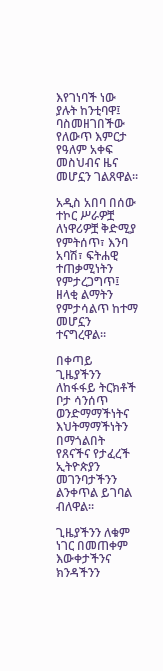እየገነባች ነው ያሉት ከንቲባዋ፤ ባስመዘገበችው የለውጥ እምርታ የዓለም አቀፍ መስህብና ዜና መሆኗን ገልጸዋል።

አዲስ አበባ በሰው ተኮር ሥራዎቿ ለነዋሪዎቿ ቅድሚያ የምትሰጥ፣ እንባ አባሽ፣ ፍትሐዊ ተጠቃሚነትን የምታረጋግጥ፤ ዘላቂ ልማትን የምታሳልጥ ከተማ መሆኗን ተናግረዋል።

በቀጣይ ጊዜያችንን ለከፋፋይ ትርክቶች ቦታ ሳንሰጥ ወንድማማችነትና እህትማማችነትን በማጎልበት የጸናችና የታፈረች ኢትዮጵያን መገንባታችንን ልንቀጥል ይገባል ብለዋል።

ጊዜያችንን ለቁም ነገር በመጠቀም እውቀታችንና ክንዳችንን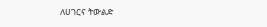ለሀገርና ትውልድ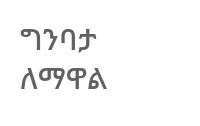ግንባታ ለማዋል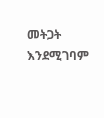መትጋት እንደሚገባም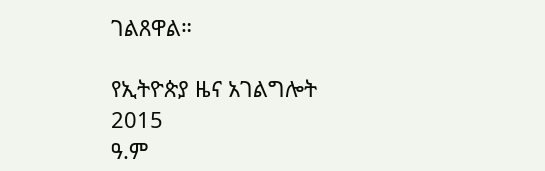ገልጸዋል።

የኢትዮጵያ ዜና አገልግሎት
2015
ዓ.ም